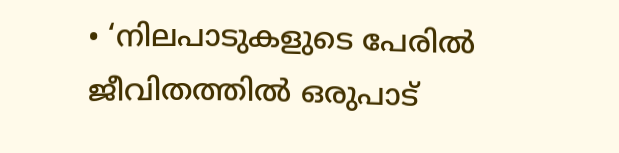• ‘നിലപാടുകളുടെ പേരില്‍ ജീവിതത്തില്‍ ഒരുപാട്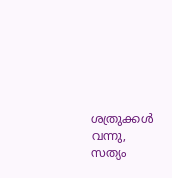ശത്രുക്കള്‍ വന്നു, സത്യം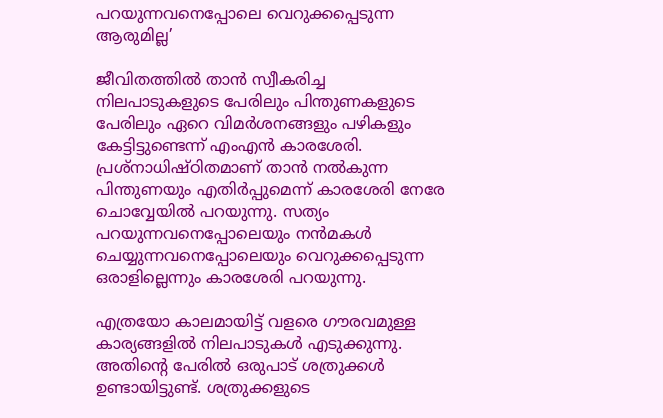പറയുന്നവനെപ്പോലെ വെറുക്കപ്പെടുന്ന ആരുമില്ല’

ജീവിതത്തില്‍ താന്‍ സ്വീകരിച്ച നിലപാടുകളുടെ പേരിലും പിന്തുണകളുടെ പേരിലും ഏറെ വിമര്‍ശനങ്ങളും പഴികളും കേട്ടിട്ടുണ്ടെന്ന് എംഎന്‍ കാരശേരി. പ്രശ്നാധിഷ്ഠിതമാണ് താന്‍ നല്‍കുന്ന പിന്തുണയും എതിര്‍പ്പുമെന്ന് കാരശേരി നേരേ ചൊവ്വേയില്‍ പറയുന്നു. സത്യം പറയുന്നവനെപ്പോലെയും നന്‍മകള്‍ ചെയ്യുന്നവനെപ്പോലെയും വെറുക്കപ്പെടുന്ന ഒരാളില്ലെന്നും കാരശേരി പറയുന്നു.

എത്രയോ കാലമായിട്ട് വളരെ ഗൗരവമുള്ള കാര്യങ്ങളിൽ നിലപാടുകൾ എടുക്കുന്നു. അതിന്റെ പേരിൽ ഒരുപാട് ശത്രുക്കൾ ഉണ്ടായിട്ടുണ്ട്. ശത്രുക്കളുടെ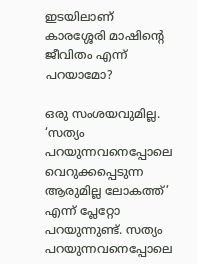ഇടയിലാണ് കാരശ്ശേരി മാഷിന്റെ ജീവിതം എന്ന് പറയാമോ?

ഒരു സംശയവുമില്ല. ‘സത്യം പറയുന്നവനെപ്പോലെ വെറുക്കപ്പെടുന്ന ആരുമില്ല ലോകത്ത്’ എന്ന് പ്ലേറ്റോ പറയുന്നുണ്ട്. സത്യം പറയുന്നവനെപ്പോലെ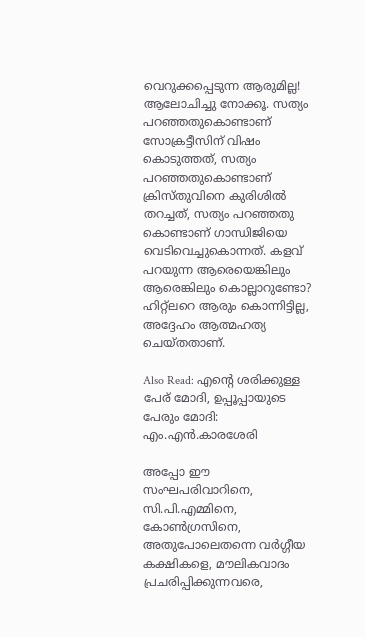വെറുക്കപ്പെടുന്ന ആരുമില്ല! ആലോചിച്ചു നോക്കൂ. സത്യം പറഞ്ഞതുകൊണ്ടാണ് സോക്രട്ടീസിന് വിഷം കൊടുത്തത്, സത്യം പറഞ്ഞതുകൊണ്ടാണ് ക്രിസ്തുവിനെ കുരിശിൽ തറച്ചത്, സത്യം പറഞ്ഞതു കൊണ്ടാണ് ഗാന്ധിജിയെ വെടിവെച്ചുകൊന്നത്. കളവ് പറയുന്ന ആരെയെങ്കിലും ആരെങ്കിലും കൊല്ലാറുണ്ടോ? ഹിറ്റ്ലറെ ആരും കൊന്നിട്ടില്ല, അദ്ദേഹം ആത്മഹത്യ ചെയ്തതാണ്.

Also Read: എന്റെ ശരിക്കുള്ള പേര് മോദി, ഉപ്പൂപ്പായുടെ പേരും മോദി: എം.എന്‍.കാരശേരി

അപ്പോ ഈ സംഘപരിവാറിനെ, സി.പി.എമ്മിനെ, കോൺഗ്രസിനെ, അതുപോലെതന്നെ വർഗ്ഗീയ കക്ഷികളെ, മൗലികവാദം പ്രചരിപ്പിക്കുന്നവരെ,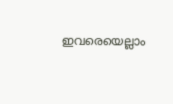ഇവരെയെല്ലാം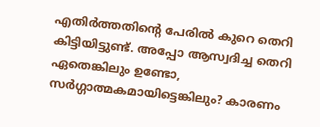എതിർത്തതിന്റെ പേരിൽ കുറെ തെറി കിട്ടിയിട്ടുണ്ട്. അപ്പോ ആസ്വദിച്ച തെറി ഏതെങ്കിലും ഉണ്ടോ, സർഗ്ഗാത്മകമായിട്ടെങ്കിലും? കാരണം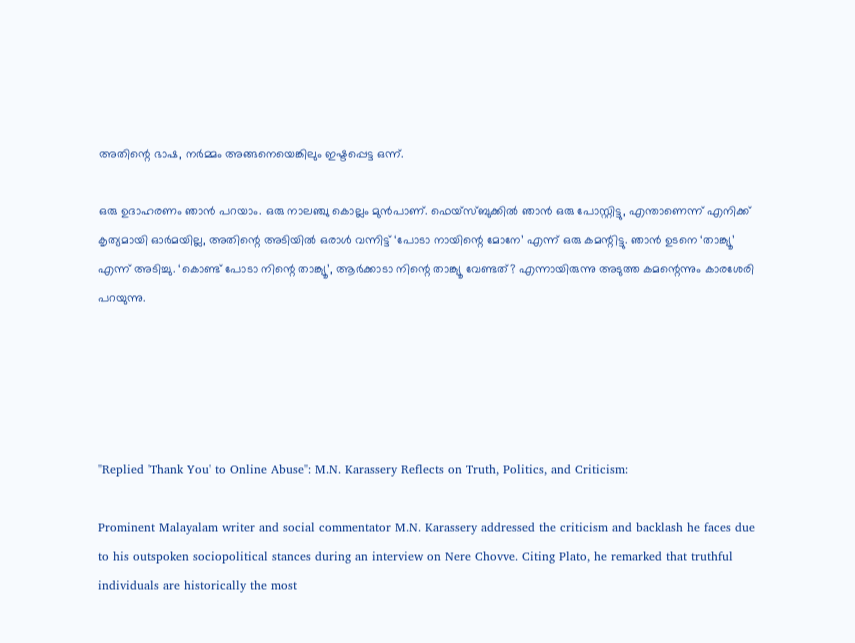അതിന്റെ ഭാഷ, നർമ്മം അങ്ങനെയെങ്കിലും ഇഷ്ടപ്പെട്ട ഒന്ന്.

ഒരു ഉദാഹരണം ഞാൻ പറയാം. ഒരു നാലഞ്ചു കൊല്ലം മുൻപാണ്. ഫെയ്സ്ബുക്കിൽ ഞാന്‍ ഒരു പോസ്റ്റിട്ടു, എന്താണെന്ന് എനിക്ക് കൃത്യമായി ഓർമയില്ല, അതിന്റെ അടിയിൽ ഒരാൾ വന്നിട്ട് ‘പോടാ നായിന്റെ മോനേ’ എന്ന് ഒരു കമന്റിട്ടു. ഞാൻ ഉടനെ ‘താങ്ക്യൂ’ എന്ന് അടിച്ചു. ‘കൊണ്ട് പോടാ നിന്റെ താങ്ക്യൂ’, ആർക്കാടാ നിന്റെ താങ്ക്യൂ വേണ്ടത്? എന്നായിരുന്നു അടുത്ത കമന്റെന്നും കാരശേരി പറയുന്നു.





"Replied 'Thank You' to Online Abuse": M.N. Karassery Reflects on Truth, Politics, and Criticism:

Prominent Malayalam writer and social commentator M.N. Karassery addressed the criticism and backlash he faces due to his outspoken sociopolitical stances during an interview on Nere Chovve. Citing Plato, he remarked that truthful individuals are historically the most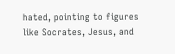hated, pointing to figures like Socrates, Jesus, and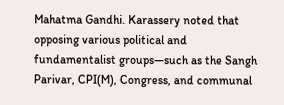Mahatma Gandhi. Karassery noted that opposing various political and fundamentalist groups—such as the Sangh Parivar, CPI(M), Congress, and communal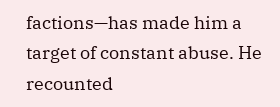factions—has made him a target of constant abuse. He recounted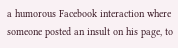a humorous Facebook interaction where someone posted an insult on his page, to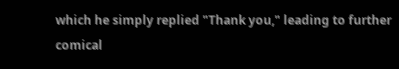which he simply replied "Thank you," leading to further comical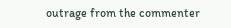outrage from the commenter